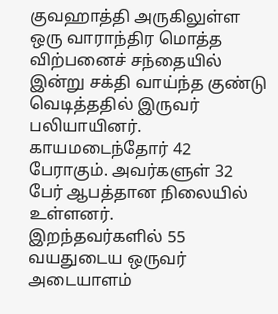குவஹாத்தி அருகிலுள்ள ஒரு வாராந்திர மொத்த விற்பனைச் சந்தையில் இன்று சக்தி வாய்ந்த குண்டு வெடித்ததில் இருவர் பலியாயினர். காயமடைந்தோர் 42 பேராகும். அவர்களுள் 32 பேர் ஆபத்தான நிலையில் உள்ளனர்.
இறந்தவர்களில் 55 வயதுடைய ஒருவர் அடையாளம்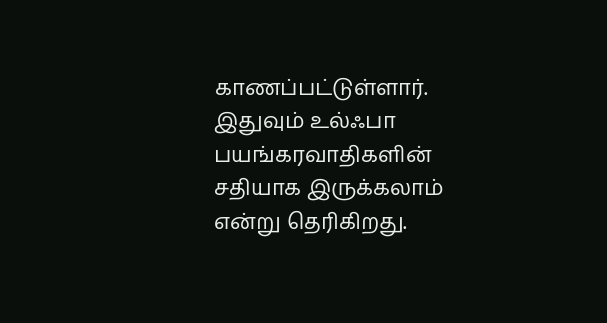காணப்பட்டுள்ளார்.
இதுவும் உல்ஃபா பயங்கரவாதிகளின் சதியாக இருக்கலாம் என்று தெரிகிறது.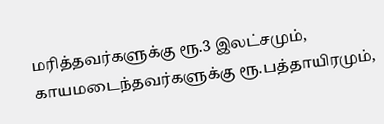மரித்தவர்களுக்கு ரூ.3 இலட்சமும், காயமடைந்தவர்களுக்கு ரூ.பத்தாயிரமும்,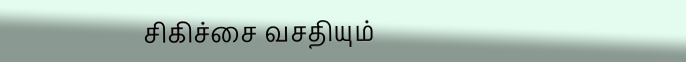சிகிச்சை வசதியும்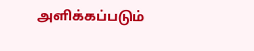அளிக்கப்படும்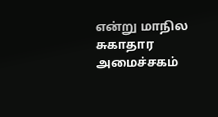என்று மாநில சுகாதார அமைச்சகம்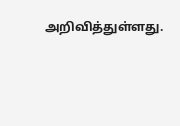அறிவித்துள்ளது.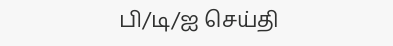பி/டி/ஐ செய்தி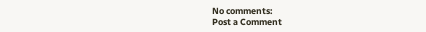No comments:
Post a Comment